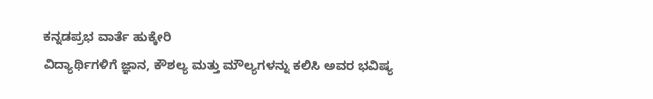ಕನ್ನಡಪ್ರಭ ವಾರ್ತೆ ಹುಕ್ಕೇರಿ
ವಿದ್ಯಾರ್ಥಿಗಳಿಗೆ ಜ್ಞಾನ, ಕೌಶಲ್ಯ ಮತ್ತು ಮೌಲ್ಯಗಳನ್ನು ಕಲಿಸಿ ಅವರ ಭವಿಷ್ಯ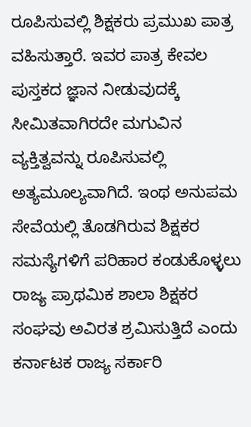ರೂಪಿಸುವಲ್ಲಿ ಶಿಕ್ಷಕರು ಪ್ರಮುಖ ಪಾತ್ರ ವಹಿಸುತ್ತಾರೆ. ಇವರ ಪಾತ್ರ ಕೇವಲ ಪುಸ್ತಕದ ಜ್ಞಾನ ನೀಡುವುದಕ್ಕೆ ಸೀಮಿತವಾಗಿರದೇ ಮಗುವಿನ ವ್ಯಕ್ತಿತ್ವವನ್ನು ರೂಪಿಸುವಲ್ಲಿ ಅತ್ಯಮೂಲ್ಯವಾಗಿದೆ. ಇಂಥ ಅನುಪಮ ಸೇವೆಯಲ್ಲಿ ತೊಡಗಿರುವ ಶಿಕ್ಷಕರ ಸಮಸ್ಯೆಗಳಿಗೆ ಪರಿಹಾರ ಕಂಡುಕೊಳ್ಳಲು ರಾಜ್ಯ ಪ್ರಾಥಮಿಕ ಶಾಲಾ ಶಿಕ್ಷಕರ ಸಂಘವು ಅವಿರತ ಶ್ರಮಿಸುತ್ತಿದೆ ಎಂದು ಕರ್ನಾಟಕ ರಾಜ್ಯ ಸರ್ಕಾರಿ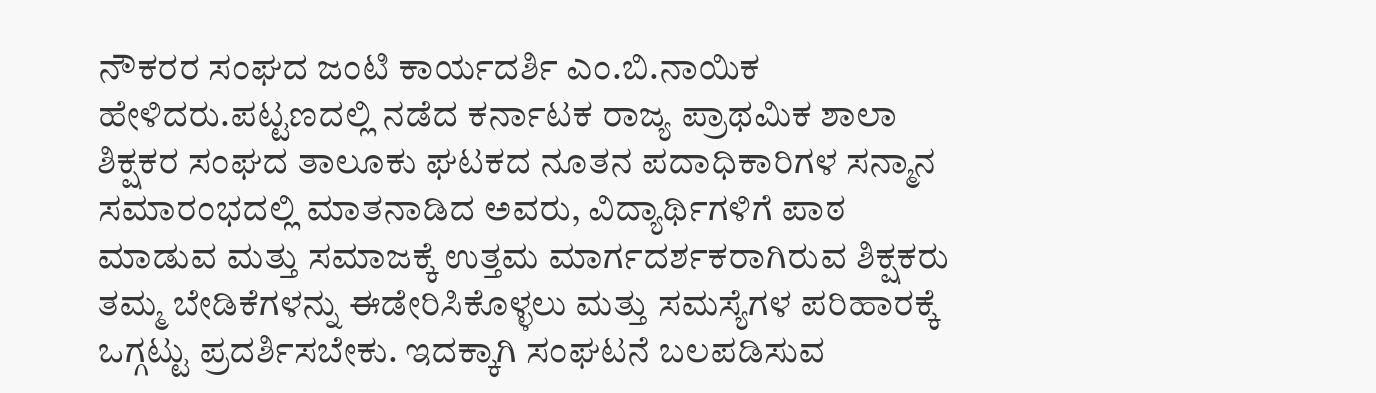ನೌಕರರ ಸಂಘದ ಜಂಟಿ ಕಾರ್ಯದರ್ಶಿ ಎಂ.ಬಿ.ನಾಯಿಕ ಹೇಳಿದರು.ಪಟ್ಟಣದಲ್ಲಿ ನಡೆದ ಕರ್ನಾಟಕ ರಾಜ್ಯ ಪ್ರಾಥಮಿಕ ಶಾಲಾ ಶಿಕ್ಷಕರ ಸಂಘದ ತಾಲೂಕು ಘಟಕದ ನೂತನ ಪದಾಧಿಕಾರಿಗಳ ಸನ್ಮಾನ ಸಮಾರಂಭದಲ್ಲಿ ಮಾತನಾಡಿದ ಅವರು, ವಿದ್ಯಾರ್ಥಿಗಳಿಗೆ ಪಾಠ ಮಾಡುವ ಮತ್ತು ಸಮಾಜಕ್ಕೆ ಉತ್ತಮ ಮಾರ್ಗದರ್ಶಕರಾಗಿರುವ ಶಿಕ್ಷಕರು ತಮ್ಮ ಬೇಡಿಕೆಗಳನ್ನು ಈಡೇರಿಸಿಕೊಳ್ಳಲು ಮತ್ತು ಸಮಸ್ಯೆಗಳ ಪರಿಹಾರಕ್ಕೆ ಒಗ್ಗಟ್ಟು ಪ್ರದರ್ಶಿಸಬೇಕು. ಇದಕ್ಕಾಗಿ ಸಂಘಟನೆ ಬಲಪಡಿಸುವ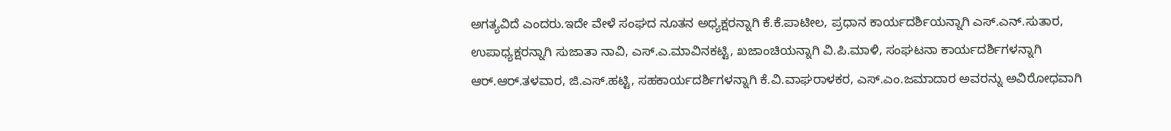ಅಗತ್ಯವಿದೆ ಎಂದರು.ಇದೇ ವೇಳೆ ಸಂಘದ ನೂತನ ಅಧ್ಯಕ್ಷರನ್ನಾಗಿ ಕೆ.ಕೆ.ಪಾಟೀಲ, ಪ್ರಧಾನ ಕಾರ್ಯದರ್ಶಿಯನ್ನಾಗಿ ಎಸ್.ಎನ್.ಸುತಾರ, ಉಪಾಧ್ಯಕ್ಷರನ್ನಾಗಿ ಸುಜಾತಾ ನಾವಿ, ಎಸ್.ಎ.ಮಾವಿನಕಟ್ಟಿ, ಖಜಾಂಚಿಯನ್ನಾಗಿ ವಿ.ಪಿ.ಮಾಳಿ, ಸಂಘಟನಾ ಕಾರ್ಯದರ್ಶಿಗಳನ್ನಾಗಿ ಆರ್.ಆರ್.ತಳವಾರ, ಜಿ.ಎಸ್.ಹಟ್ಟಿ, ಸಹಕಾರ್ಯದರ್ಶಿಗಳನ್ನಾಗಿ ಕೆ.ವಿ.ವಾಘರಾಳಕರ, ಎಸ್.ಎಂ.ಜಮಾದಾರ ಅವರನ್ನು ಅವಿರೋಧವಾಗಿ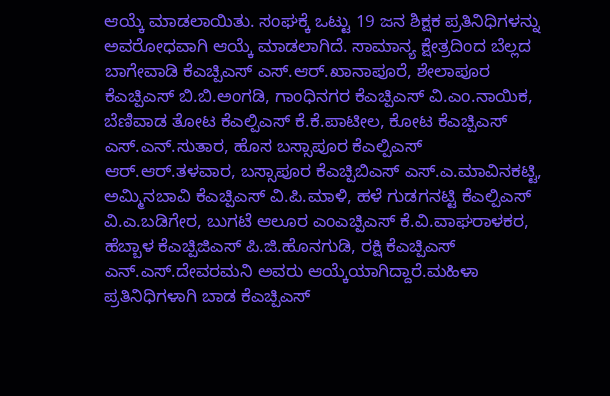ಆಯ್ಕೆ ಮಾಡಲಾಯಿತು. ಸಂಘಕ್ಕೆ ಒಟ್ಟು 19 ಜನ ಶಿಕ್ಷಕ ಪ್ರತಿನಿಧಿಗಳನ್ನು ಅವರೋಧವಾಗಿ ಆಯ್ಕೆ ಮಾಡಲಾಗಿದೆ. ಸಾಮಾನ್ಯ ಕ್ಷೇತ್ರದಿಂದ ಬೆಲ್ಲದ ಬಾಗೇವಾಡಿ ಕೆಎಚ್ಪಿಎಸ್ ಎಸ್.ಆರ್.ಖಾನಾಪೂರೆ, ಶೇಲಾಪೂರ ಕೆಎಚ್ಪಿಎಸ್ ಬಿ.ಬಿ.ಅಂಗಡಿ, ಗಾಂಧಿನಗರ ಕೆಎಚ್ಪಿಎಸ್ ವಿ.ಎಂ.ನಾಯಿಕ, ಬೆಣಿವಾಡ ತೋಟ ಕೆಎಲ್ಪಿಎಸ್ ಕೆ.ಕೆ.ಪಾಟೀಲ, ಕೋಟ ಕೆಎಚ್ಪಿಎಸ್ ಎಸ್.ಎನ್.ಸುತಾರ, ಹೊಸ ಬಸ್ಸಾಪೂರ ಕೆಎಲ್ಪಿಎಸ್ ಆರ್.ಆರ್.ತಳವಾರ, ಬಸ್ಸಾಪೂರ ಕೆಎಚ್ಪಿಬಿಎಸ್ ಎಸ್.ಎ.ಮಾವಿನಕಟ್ಟಿ, ಅಮ್ಮಿನಬಾವಿ ಕೆಎಚ್ಪಿಎಸ್ ವಿ.ಪಿ.ಮಾಳಿ, ಹಳೆ ಗುಡಗನಟ್ಟಿ ಕೆಎಲ್ಪಿಎಸ್ ವಿ.ಎ.ಬಡಿಗೇರ, ಬುಗಟೆ ಆಲೂರ ಎಂಎಚ್ಪಿಎಸ್ ಕೆ.ವಿ.ವಾಘರಾಳಕರ, ಹೆಬ್ಬಾಳ ಕೆಎಚ್ಪಿಜಿಎಸ್ ಪಿ.ಜಿ.ಹೊನಗುಡಿ, ರಕ್ಷಿ ಕೆಎಚ್ಪಿಎಸ್ ಎನ್.ಎಸ್.ದೇವರಮನಿ ಅವರು ಆಯ್ಕೆಯಾಗಿದ್ದಾರೆ.ಮಹಿಳಾ ಪ್ರತಿನಿಧಿಗಳಾಗಿ ಬಾಡ ಕೆಎಚ್ಪಿಎಸ್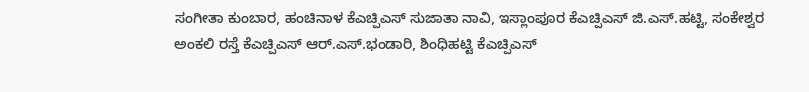ಸಂಗೀತಾ ಕುಂಬಾರ, ಹಂಚಿನಾಳ ಕೆಎಚ್ಪಿಎಸ್ ಸುಜಾತಾ ನಾವಿ, ಇಸ್ಲಾಂಪೂರ ಕೆಎಚ್ಪಿಎಸ್ ಜಿ.ಎಸ್.ಹಟ್ಟಿ, ಸಂಕೇಶ್ವರ ಅಂಕಲಿ ರಸ್ತೆ ಕೆಎಚ್ಪಿಎಸ್ ಆರ್.ಎಸ್.ಭಂಡಾರಿ, ಶಿಂಧಿಹಟ್ಟಿ ಕೆಎಚ್ಪಿಎಸ್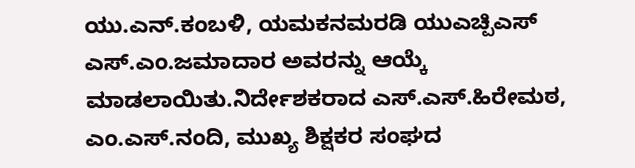ಯು.ಎನ್.ಕಂಬಳಿ, ಯಮಕನಮರಡಿ ಯುಎಚ್ಪಿಎಸ್ ಎಸ್.ಎಂ.ಜಮಾದಾರ ಅವರನ್ನು ಆಯ್ಕೆ ಮಾಡಲಾಯಿತು.ನಿರ್ದೇಶಕರಾದ ಎಸ್.ಎಸ್.ಹಿರೇಮಠ, ಎಂ.ಎಸ್.ನಂದಿ, ಮುಖ್ಯ ಶಿಕ್ಷಕರ ಸಂಘದ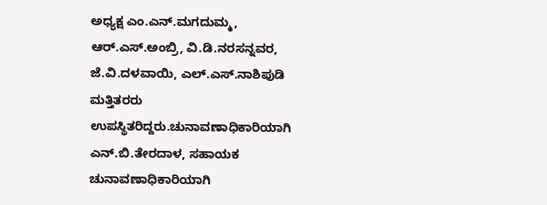ಅಧ್ಯಕ್ಷ ಎಂ.ಎನ್.ಮಗದುಮ್ಮ, ಆರ್.ಎಸ್.ಅಂಬ್ರಿ, ವಿ.ಡಿ.ನರಸನ್ನವರ, ಜೆ.ವಿ.ದಳವಾಯಿ, ಎಲ್.ಎಸ್.ನಾಶಿಪುಡಿ ಮತ್ತಿತರರು ಉಪಸ್ಥಿತರಿದ್ದರು.ಚುನಾವಣಾಧಿಕಾರಿಯಾಗಿ ಎನ್.ಬಿ.ತೇರದಾಳ, ಸಹಾಯಕ ಚುನಾವಣಾಧಿಕಾರಿಯಾಗಿ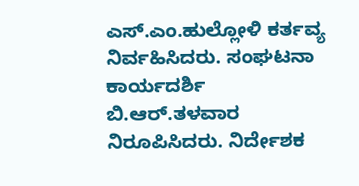ಎಸ್.ಎಂ.ಹುಲ್ಲೋಳಿ ಕರ್ತವ್ಯ ನಿರ್ವಹಿಸಿದರು. ಸಂಘಟನಾ ಕಾರ್ಯದರ್ಶಿ ಬಿ.ಆರ್.ತಳವಾರ ನಿರೂಪಿಸಿದರು. ನಿರ್ದೇಶಕ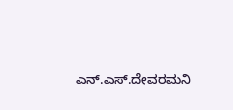ಎನ್.ಎಸ್.ದೇವರಮನಿ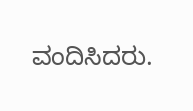ವಂದಿಸಿದರು.